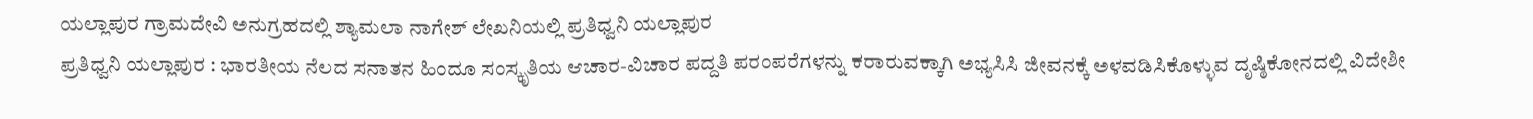ಯಲ್ಲಾಪುರ ಗ್ರಾಮದೇವಿ ಅನುಗ್ರಹದಲ್ಲಿ ಶ್ಯಾಮಲಾ ನಾಗೇಶ್ ಲೇಖನಿಯಲ್ಲಿ ಪ್ರತಿಧ್ವನಿ ಯಲ್ಲಾಪುರ
ಪ್ರತಿಧ್ವನಿ ಯಲ್ಲಾಪುರ : ಭಾರತೀಯ ನೆಲದ ಸನಾತನ ಹಿಂದೂ ಸಂಸ್ಕೃತಿಯ ಆಚಾರ-ವಿಚಾರ ಪದ್ದತಿ ಪರಂಪರೆಗಳನ್ನು ಕರಾರುವಕ್ಕಾಗಿ ಅಭ್ಯಸಿಸಿ ಜೀವನಕ್ಕೆ ಅಳವಡಿಸಿಕೊಳ್ಳುವ ದೃಷ್ಠಿಕೋನದಲ್ಲಿ ವಿದೇಶೀ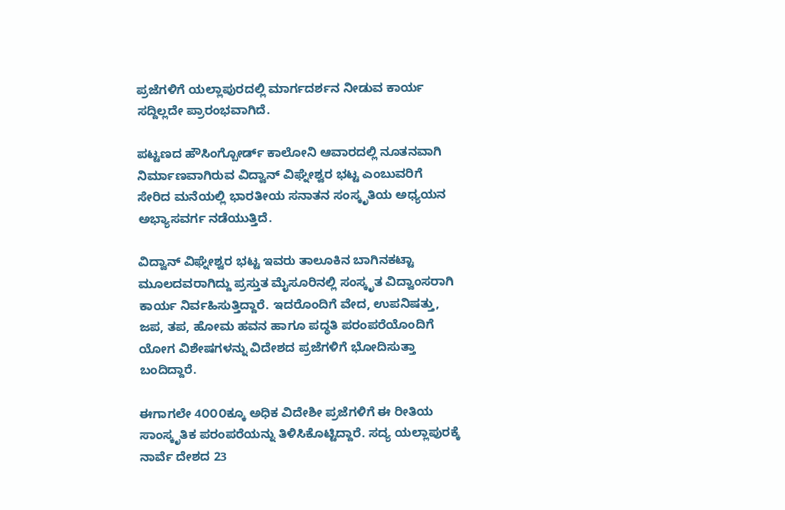ಪ್ರಜೆಗಳಿಗೆ ಯಲ್ಲಾಪುರದಲ್ಲಿ ಮಾರ್ಗದರ್ಶನ ನೀಡುವ ಕಾರ್ಯ ಸದ್ದಿಲ್ಲದೇ ಪ್ರಾರಂಭವಾಗಿದೆ.

ಪಟ್ಟಣದ ಹೌಸಿಂಗ್ಬೋರ್ಡ್ ಕಾಲೋನಿ ಆವಾರದಲ್ಲಿ ನೂತನವಾಗಿ ನಿರ್ಮಾಣವಾಗಿರುವ ವಿದ್ವಾನ್ ವಿಘ್ನೇಶ್ವರ ಭಟ್ಟ ಎಂಬುವರಿಗೆ ಸೇರಿದ ಮನೆಯಲ್ಲಿ ಭಾರತೀಯ ಸನಾತನ ಸಂಸ್ಕೃತಿಯ ಅಧ್ಯಯನ ಅಭ್ಯಾಸವರ್ಗ ನಡೆಯುತ್ತಿದೆ.

ವಿದ್ವಾನ್ ವಿಘ್ನೇಶ್ವರ ಭಟ್ಟ ಇವರು ತಾಲೂಕಿನ ಬಾಗಿನಕಟ್ಟಾ ಮೂಲದವರಾಗಿದ್ದು ಪ್ರಸ್ತುತ ಮೈಸೂರಿನಲ್ಲಿ ಸಂಸ್ಕೃತ ವಿದ್ವಾಂಸರಾಗಿ ಕಾರ್ಯ ನಿರ್ವಹಿಸುತ್ತಿದ್ದಾರೆ. ಇದರೊಂದಿಗೆ ವೇದ, ಉಪನಿಷತ್ತು, ಜಪ, ತಪ, ಹೋಮ ಹವನ ಹಾಗೂ ಪದ್ಧತಿ ಪರಂಪರೆಯೊಂದಿಗೆ ಯೋಗ ವಿಶೇಷಗಳನ್ನು ವಿದೇಶದ ಪ್ರಜೆಗಳಿಗೆ ಭೋದಿಸುತ್ತಾ ಬಂದಿದ್ದಾರೆ.

ಈಗಾಗಲೇ 4೦೦೦ಕ್ಕೂ ಅಧಿಕ ವಿದೇಶೀ ಪ್ರಜೆಗಳಿಗೆ ಈ ರೀತಿಯ ಸಾಂಸ್ಕೃತಿಕ ಪರಂಪರೆಯನ್ನು ತಿಳಿಸಿಕೊಟ್ಟಿದ್ದಾರೆ. ಸದ್ಯ ಯಲ್ಲಾಪುರಕ್ಕೆ ನಾರ್ವೆ ದೇಶದ 23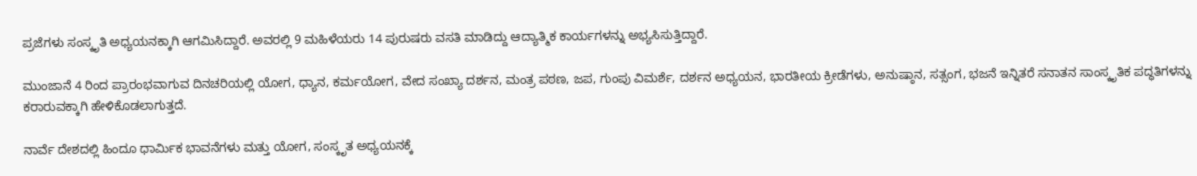ಪ್ರಜೆಗಳು ಸಂಸ್ಕೃತಿ ಅಧ್ಯಯನಕ್ಕಾಗಿ ಆಗಮಿಸಿದ್ದಾರೆ. ಅವರಲ್ಲಿ 9 ಮಹಿಳೆಯರು 14 ಪುರುಷರು ವಸತಿ ಮಾಡಿದ್ದು ಆದ್ಯಾತ್ಮಿಕ ಕಾರ್ಯಗಳನ್ನು ಅಭ್ಯಸಿಸುತ್ತಿದ್ದಾರೆ.

ಮುಂಜಾನೆ 4 ರಿಂದ ಪ್ರಾರಂಭವಾಗುವ ದಿನಚರಿಯಲ್ಲಿ ಯೋಗ, ಧ್ಯಾನ, ಕರ್ಮಯೋಗ, ವೇದ ಸಂಖ್ಯಾ ದರ್ಶನ, ಮಂತ್ರ ಪಠಣ, ಜಪ, ಗುಂಪು ವಿಮರ್ಶೆ, ದರ್ಶನ ಅಧ್ಯಯನ, ಭಾರತೀಯ ಕ್ರೀಡೆಗಳು, ಅನುಷ್ಠಾನ, ಸತ್ಸಂಗ, ಭಜನೆ ಇನ್ನಿತರೆ ಸನಾತನ ಸಾಂಸ್ಕೃತಿಕ ಪದ್ಧತಿಗಳನ್ನು ಕರಾರುವಕ್ಕಾಗಿ ಹೇಳಿಕೊಡಲಾಗುತ್ತದೆ.

ನಾರ್ವೆ ದೇಶದಲ್ಲಿ ಹಿಂದೂ ಧಾರ್ಮಿಕ ಭಾವನೆಗಳು ಮತ್ತು ಯೋಗ, ಸಂಸ್ಕೃತ ಅಧ್ಯಯನಕ್ಕೆ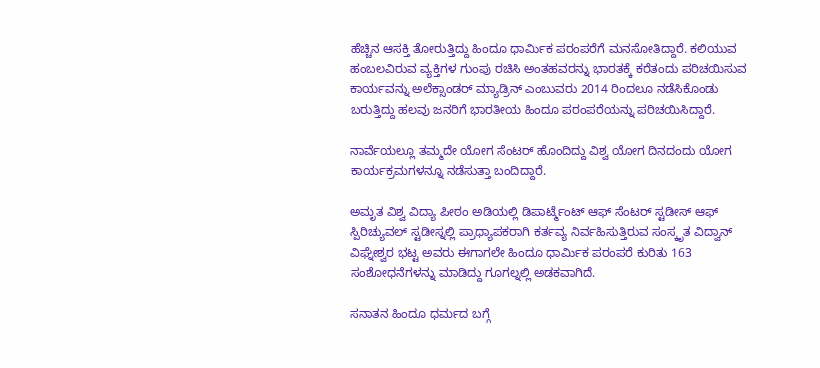ಹೆಚ್ಚಿನ ಆಸಕ್ತಿ ತೋರುತ್ತಿದ್ದು ಹಿಂದೂ ಧಾರ್ಮಿಕ ಪರಂಪರೆಗೆ ಮನಸೋತಿದ್ದಾರೆ. ಕಲಿಯುವ ಹಂಬಲವಿರುವ ವ್ಯಕ್ತಿಗಳ ಗುಂಪು ರಚಿಸಿ ಅಂತಹವರನ್ನು ಭಾರತಕ್ಕೆ ಕರೆತಂದು ಪರಿಚಯಿಸುವ ಕಾರ್ಯವನ್ನು ಅಲೆಕ್ಸಾಂಡರ್ ಮ್ಯಾಡ್ರಿನ್ ಎಂಬುವರು 2014 ರಿಂದಲೂ ನಡೆಸಿಕೊಂಡು ಬರುತ್ತಿದ್ದು ಹಲವು ಜನರಿಗೆ ಭಾರತೀಯ ಹಿಂದೂ ಪರಂಪರೆಯನ್ನು ಪರಿಚಯಿಸಿದ್ದಾರೆ.

ನಾರ್ವೆಯಲ್ಲೂ ತಮ್ಮದೇ ಯೋಗ ಸೆಂಟರ್ ಹೊಂದಿದ್ದು ವಿಶ್ವ ಯೋಗ ದಿನದಂದು ಯೋಗ ಕಾರ್ಯಕ್ರಮಗಳನ್ನೂ ನಡೆಸುತ್ತಾ ಬಂದಿದ್ದಾರೆ.

ಅಮೃತ ವಿಶ್ವ ವಿದ್ಯಾ ಪೀಠಂ ಅಡಿಯಲ್ಲಿ ಡಿಪಾರ್ಟ್ಮೆಂಟ್ ಆಫ್ ಸೆಂಟರ್ ಸ್ಟಡೀಸ್ ಆಫ್ ಸ್ಪಿರಿಚ್ಯುವಲ್ ಸ್ಟಡೀಸ್ನಲ್ಲಿ ಪ್ರಾಧ್ಯಾಪಕರಾಗಿ ಕರ್ತವ್ಯ ನಿರ್ವಹಿಸುತ್ತಿರುವ ಸಂಸ್ಕೃತ ವಿದ್ವಾನ್ ವಿಘ್ನೇಶ್ವರ ಭಟ್ಟ ಅವರು ಈಗಾಗಲೇ ಹಿಂದೂ ಧಾರ್ಮಿಕ ಪರಂಪರೆ ಕುರಿತು 163 ಸಂಶೋಧನೆಗಳನ್ನು ಮಾಡಿದ್ದು ಗೂಗಲ್ನಲ್ಲಿ ಅಡಕವಾಗಿದೆ.

ಸನಾತನ ಹಿಂದೂ ಧರ್ಮದ ಬಗ್ಗೆ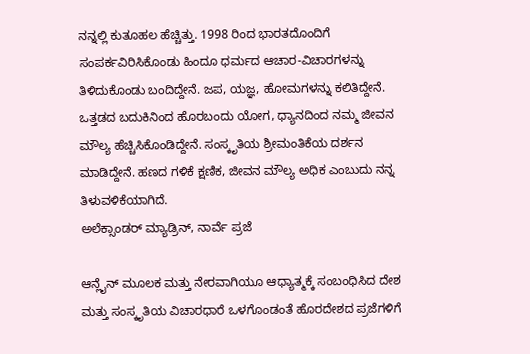ನನ್ನಲ್ಲಿ ಕುತೂಹಲ ಹೆಚ್ಚಿತ್ತು. 1998 ರಿಂದ ಭಾರತದೊಂದಿಗೆ ಸಂಪರ್ಕವಿರಿಸಿಕೊಂಡು ಹಿಂದೂ ಧರ್ಮದ ಆಚಾರ-ವಿಚಾರಗಳನ್ನು ತಿಳಿದುಕೊಂಡು ಬಂದಿದ್ದೇನೆ. ಜಪ, ಯಜ್ಞ, ಹೋಮಗಳನ್ನು ಕಲಿತಿದ್ದೇನೆ. ಒತ್ತಡದ ಬದುಕಿನಿಂದ ಹೊರಬಂದು ಯೋಗ, ಧ್ಯಾನದಿಂದ ನಮ್ಮ ಜೀವನ ಮೌಲ್ಯ ಹೆಚ್ಚಿಸಿಕೊಂಡಿದ್ದೇನೆ. ಸಂಸ್ಕೃತಿಯ ಶ್ರೀಮಂತಿಕೆಯ ದರ್ಶನ ಮಾಡಿದ್ದೇನೆ. ಹಣದ ಗಳಿಕೆ ಕ್ಷಣಿಕ, ಜೀವನ ಮೌಲ್ಯ ಅಧಿಕ ಎಂಬುದು ನನ್ನ ತಿಳುವಳಿಕೆಯಾಗಿದೆ.
ಅಲೆಕ್ಸಾಂಡರ್ ಮ್ಯಾಡ್ರಿನ್, ನಾರ್ವೆ ಪ್ರಜೆ

ಆನ್ಲೈನ್ ಮೂಲಕ ಮತ್ತು ನೇರವಾಗಿಯೂ ಆಧ್ಯಾತ್ಮಕ್ಕೆ ಸಂಬಂಧಿಸಿದ ದೇಶ ಮತ್ತು ಸಂಸ್ಕೃತಿಯ ವಿಚಾರಧಾರೆ ಒಳಗೊಂಡಂತೆ ಹೊರದೇಶದ ಪ್ರಜೆಗಳಿಗೆ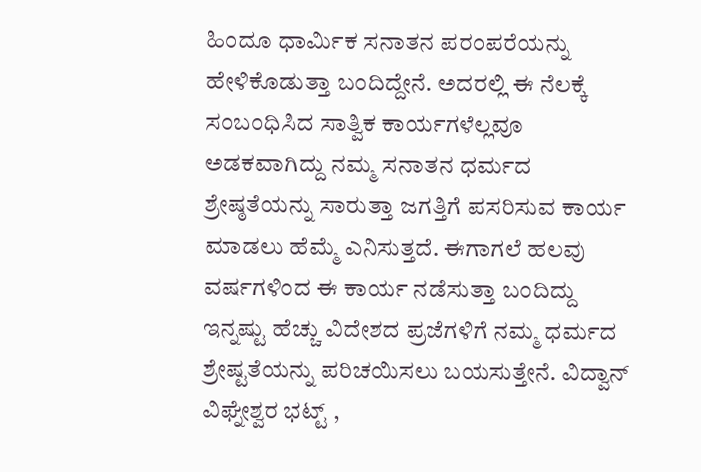ಹಿಂದೂ ಧಾರ್ಮಿಕ ಸನಾತನ ಪರಂಪರೆಯನ್ನು ಹೇಳಿಕೊಡುತ್ತಾ ಬಂದಿದ್ದೇನೆ. ಅದರಲ್ಲಿ ಈ ನೆಲಕ್ಕೆ ಸಂಬಂಧಿಸಿದ ಸಾತ್ವಿಕ ಕಾರ್ಯಗಳೆಲ್ಲವೂ ಅಡಕವಾಗಿದ್ದು ನಮ್ಮ ಸನಾತನ ಧರ್ಮದ ಶ್ರೇಷ್ಠತೆಯನ್ನು ಸಾರುತ್ತಾ ಜಗತ್ತಿಗೆ ಪಸರಿಸುವ ಕಾರ್ಯ ಮಾಡಲು ಹೆಮ್ಮೆ ಎನಿಸುತ್ತದೆ. ಈಗಾಗಲೆ ಹಲವು ವರ್ಷಗಳಿಂದ ಈ ಕಾರ್ಯ ನಡೆಸುತ್ತಾ ಬಂದಿದ್ದು ಇನ್ನಷ್ಟು ಹೆಚ್ಚು ವಿದೇಶದ ಪ್ರಜೆಗಳಿಗೆ ನಮ್ಮ ಧರ್ಮದ ಶ್ರೇಷ್ಟತೆಯನ್ನು ಪರಿಚಯಿಸಲು ಬಯಸುತ್ತೇನೆ. ವಿದ್ವಾನ್ ವಿಘ್ನೇಶ್ವರ ಭಟ್ಟ್ ,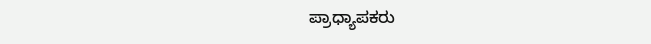ಪ್ರಾಧ್ಯಾಪಕರು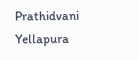Prathidvani Yellapura